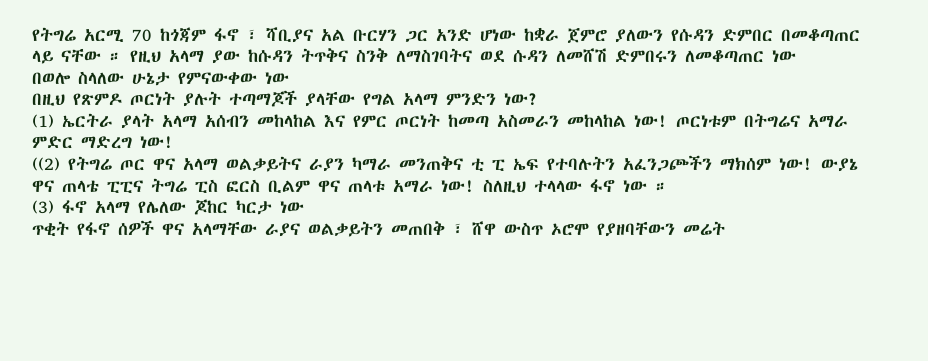የትግሬ አርሚ 70 ከጎጃም ፋኖ ፣ ሻቢያና አል ቡርሃን ጋር አንድ ሆነው ከቋራ ጀምሮ ያለውን የሱዳን ድምበር በመቆጣጠር ላይ ናቸው ። የዚህ አላማ ያው ከሱዳን ትጥቅና ስንቅ ለማስገባትና ወደ ሱዳን ለመሸሽ ድምበሩን ለመቆጣጠር ነው
በወሎ ስላለው ሁኔታ የምናውቀው ነው
በዚህ የጽምዶ ጦርነት ያሉት ተጣማጆች ያላቸው የግል አላማ ምንድን ነው?
(1) ኤርትራ ያላት አላማ አሰብን መከላከል እና የምር ጦርነት ከመጣ አስመራን መከላከል ነው! ጦርነቱም በትግሬና አማራ ምድር ማድረግ ነው!
((2) የትግሬ ጦር ዋና አላማ ወልቃይትና ራያን ካማራ መንጠቅና ቲ ፒ ኤፍ የተባሉትን አፈንጋጮችን ማክሰም ነው! ውያኔ ዋና ጠላቴ ፒፒና ትግሬ ፒስ ፎርስ ቢልም ዋና ጠላቱ አማራ ነው! ስለዚህ ተላላው ፋኖ ነው ።
(3) ፋኖ አላማ የሌለው ጆከር ካርታ ነው
ጥቂት የፋኖ ሰዎች ዋና አላማቸው ራያና ወልቃይትን መጠበቅ ፣ ሸዋ ውስጥ ኦሮሞ የያዘባቸውን መሬት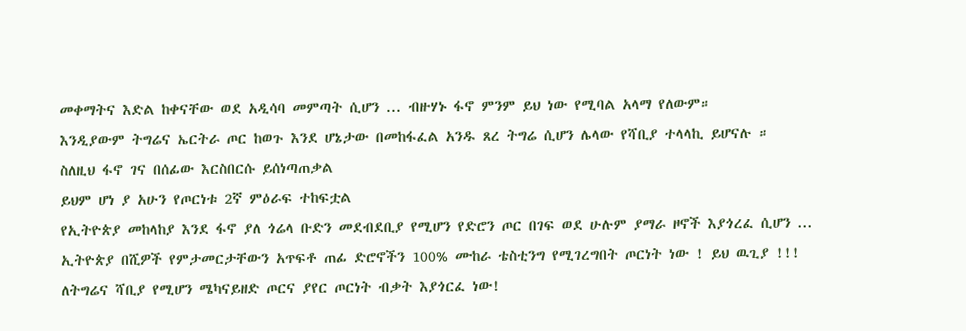መቀማትና እድል ከቀናቸው ወደ አዲሳባ መምጣት ሲሆን ... ብዙሃኑ ፋኖ ምንም ይህ ነው የሚባል አላማ የለውም።
እንዲያውም ትግሬና ኤርትራ ጦር ከወጉ እንደ ሆኔታው በመከፋፈል አንዱ ጸረ ትግሬ ሲሆን ሌላው የሻቢያ ተላላኪ ይሆናሉ ።
ስለዚህ ፋኖ ገና በሰፊው እርስበርሱ ይሰነጣጠቃል
ይህም ሆነ ያ አሁን የጦርነቱ 2ኛ ምዕራፍ ተከፍቷል
የኢትዮጵያ መከላከያ እንደ ፋኖ ያለ ጎሬላ ቡድን መደብደቢያ የሚሆን የድሮን ጦር በገፍ ወደ ሁሉም ያማራ ዞኖች እያጎረፈ ሲሆን ...
ኢትዮጵያ በሺዎች የምታመርታቸውን አጥፍቶ ጠፊ ድሮኖችን 100% ሙከራ ቴስቲንግ የሚገረግበት ጦርነት ነው ! ይህ ዉጊያ !!!
ለትግሬና ሻቢያ የሚሆን ሜካናይዘድ ጦርና ያየር ጦርነት ብቃት እያጎርፈ ነው!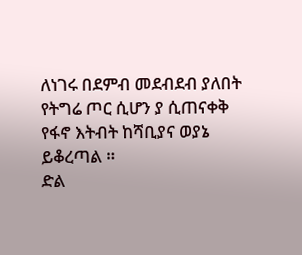ለነገሩ በደምብ መደብደብ ያለበት የትግሬ ጦር ሲሆን ያ ሲጠናቀቅ የፋኖ እትብት ከሻቢያና ወያኔ ይቆረጣል ።
ድል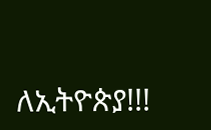ለኢትዮጵያ!!!